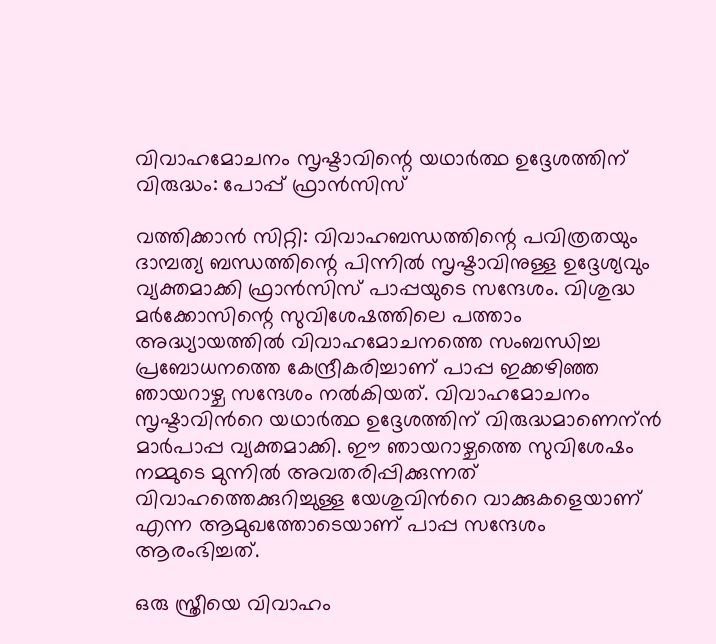വിവാഹമോചനം സൃഷ്ടാവിന്റെ യഥാർത്ഥ ഉദ്ദേശത്തിന് വിരുദ്ധം: പോപ്പ് ഫ്രാൻസിസ്

വത്തിക്കാന്‍ സിറ്റി: വിവാഹബന്ധത്തിന്റെ പവിത്രതയും ദാമ്പത്യ ബന്ധത്തിന്റെ പിന്നില്‍ സൃഷ്ടാവിനുള്ള ഉദ്ദേശ്യവും വ്യക്തമാക്കി ഫ്രാന്‍സിസ് പാപ്പയുടെ സന്ദേശം. വിശുദ്ധ മര്‍ക്കോസിന്റെ സുവിശേഷത്തിലെ പത്താം അദ്ധ്യായത്തില്‍ വിവാഹമോചനത്തെ സംബന്ധിച്ച പ്രബോധനത്തെ കേന്ദ്രീകരിച്ചാണ് പാപ്പ ഇക്കഴിഞ്ഞ ഞായറാഴ്ച സന്ദേശം നല്‍കിയത്. വിവാഹമോചനം സൃഷ്ടാവിന്‍റെ യഥാർത്ഥ ഉദ്ദേശത്തിന് വിരുദ്ധമാണെന്ന്‍ മാര്‍പാപ്പ വ്യക്തമാക്കി. ഈ ഞായറാഴ്ചത്തെ സുവിശേഷം നമ്മുടെ മുന്നില്‍ അവതരിപ്പിക്കുന്നത് വിവാഹത്തെക്കുറിച്ചുള്ള യേശുവിന്‍റെ വാക്കുകളെയാണ് എന്ന ആമുഖത്തോടെയാണ് പാപ്പ സന്ദേശം ആരംഭിച്ചത്.

ഒരു സ്ത്രീയെ വിവാഹം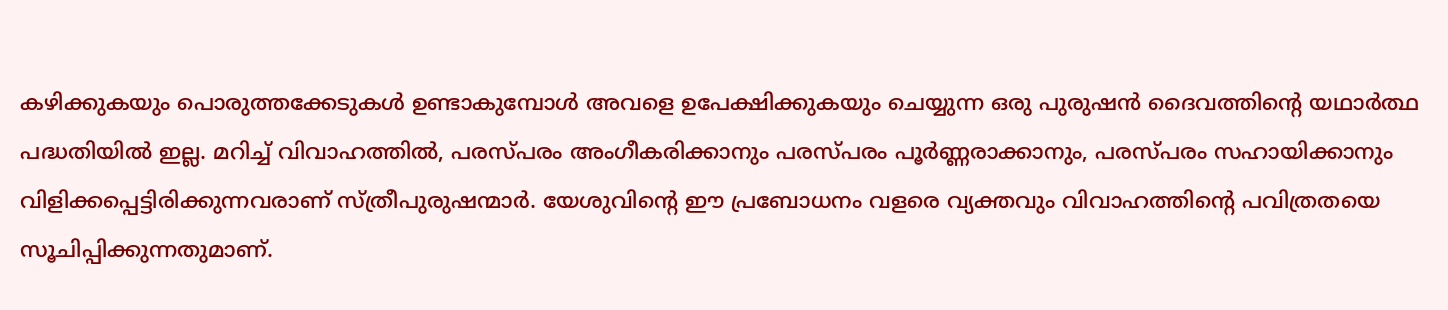കഴിക്കുകയും പൊരുത്തക്കേടുകള്‍ ഉണ്ടാകുമ്പോള്‍ അവളെ ഉപേക്ഷിക്കുകയും ചെയ്യുന്ന ഒരു പുരുഷന്‍ ദൈവത്തിന്‍റെ യഥാര്‍ത്ഥ പദ്ധതിയില്‍ ഇല്ല. മറിച്ച് വിവാഹത്തില്‍, പരസ്പരം അംഗീകരിക്കാനും പരസ്പരം പൂര്‍ണ്ണരാക്കാനും, പരസ്പരം സഹായിക്കാനും വിളിക്കപ്പെട്ടിരിക്കുന്നവരാണ് സ്ത്രീപുരുഷന്മാര്‍. യേശുവിന്‍റെ ഈ പ്രബോധനം വളരെ വ്യക്തവും വിവാഹത്തിന്റെ പവിത്രതയെ സൂചിപ്പിക്കുന്നതുമാണ്.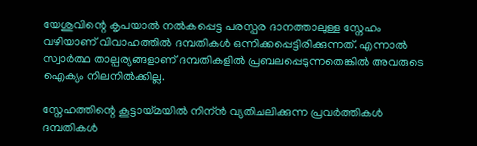യേശുവിന്റെ കൃപയാല്‍ നല്‍കപ്പെട്ട പരസ്പര ദാനത്താലുള്ള സ്നേഹം വഴിയാണ് വിവാഹത്തില്‍ ദമ്പതികള്‍ ഒന്നിക്കപ്പെട്ടിരിക്കുന്നത്. എന്നാല്‍ സ്വാര്‍ത്ഥ താല്പര്യങ്ങളാണ് ദമ്പതികളില്‍ പ്രബലപ്പെടുന്നതെങ്കില്‍ അവരുടെ ഐക്യം നിലനില്‍ക്കില്ല.

സ്നേഹത്തിന്റെ കൂട്ടായ്മയില്‍ നിന്ന്‍ വ്യതിചലിക്കുന്ന പ്രവര്‍ത്തികള്‍ ദമ്പതികള്‍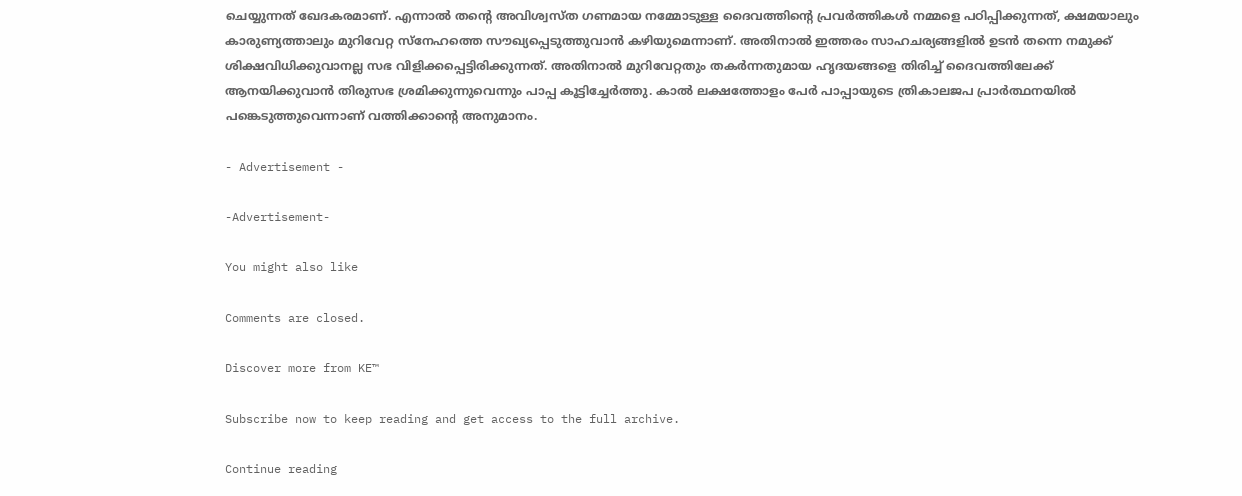ചെയ്യുന്നത് ഖേദകരമാണ്. എന്നാല്‍ തന്റെ അവിശ്വസ്ത ഗണമായ നമ്മോടുള്ള ദൈവത്തിന്റെ പ്രവര്‍ത്തികള്‍ നമ്മളെ പഠിപ്പിക്കുന്നത്, ക്ഷമയാലും കാരുണ്യത്താലും മുറിവേറ്റ സ്നേഹത്തെ സൗഖ്യപ്പെടുത്തുവാന്‍ കഴിയുമെന്നാണ്. അതിനാല്‍ ഇത്തരം സാഹചര്യങ്ങളില്‍ ഉടന്‍ തന്നെ നമുക്ക് ശിക്ഷവിധിക്കുവാനല്ല സഭ വിളിക്കപ്പെട്ടിരിക്കുന്നത്. അതിനാല്‍ മുറിവേറ്റതും തകര്‍ന്നതുമായ ഹൃദയങ്ങളെ തിരിച്ച് ദൈവത്തിലേക്ക് ആനയിക്കുവാന്‍ തിരുസഭ ശ്രമിക്കുന്നുവെന്നും പാപ്പ കൂട്ടിച്ചേര്‍ത്തു. കാല്‍ ലക്ഷത്തോളം പേര്‍ പാപ്പായുടെ ത്രികാലജപ പ്രാര്‍ത്ഥനയില്‍ പങ്കെടുത്തുവെന്നാണ് വത്തിക്കാന്റെ അനുമാനം.

- Advertisement -

-Advertisement-

You might also like

Comments are closed.

Discover more from KE™

Subscribe now to keep reading and get access to the full archive.

Continue reading